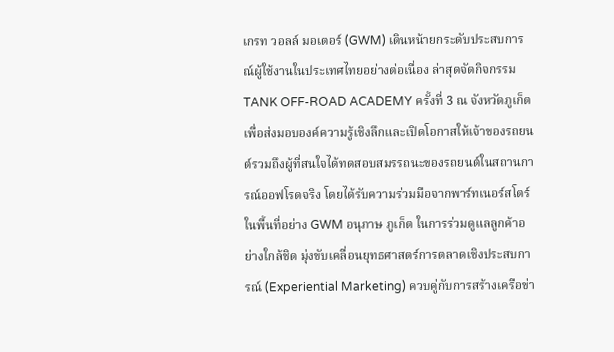เกรท วอลล์ มอเตอร์ (GWM) เดินหน้ายกระดับประสบการณ์ผู้ใช้งานในประเทศไทยอย่างต่อเนื่อง ล่าสุดจัดกิจกรรม TANK OFF-ROAD ACADEMY ครั้งที่ 3 ณ จังหวัดภูเก็ต เพื่อส่งมอบองค์ความรู้เชิงลึกและเปิดโอกาสให้เจ้าของรถยนต์รวมถึงผู้ที่สนใจได้ทดสอบสมรรถนะของรถยนต์ในสถานการณ์ออฟโรดจริง โดยได้รับความร่วมมือจากพาร์ทเนอร์สโตร์ในพื้นที่อย่าง GWM อนุภาษ ภูเก็ต ในการร่วมดูแลลูกค้าอย่างใกล้ชิด มุ่งขับเคลื่อนยุทธศาสตร์การตลาดเชิงประสบการณ์ (Experiential Marketing) ควบคู่กับการสร้างเครือข่า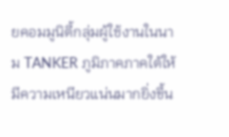ยคอมมูนิตี้กลุ่มผู้ใช้งานในนาม TANKER ภูมิภาคภาคใต้ให้มีความเหนียวแน่นมากยิ่งขึ้น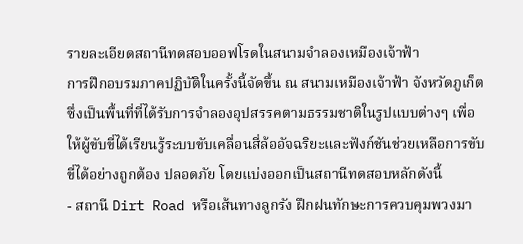รายละเอียดสถานีทดสอบออฟโรดในสนามจำลองเหมืองเจ้าฟ้า
การฝึกอบรมภาคปฏิบัติในครั้งนี้จัดขึ้น ณ สนามเหมืองเจ้าฟ้า จังหวัดภูเก็ต ซึ่งเป็นพื้นที่ที่ได้รับการจำลองอุปสรรคตามธรรมชาติในรูปแบบต่างๆ เพื่อให้ผู้ขับขี่ได้เรียนรู้ระบบขับเคลื่อนสี่ล้ออัจฉริยะและฟังก์ชันช่วยเหลือการขับขี่ได้อย่างถูกต้อง ปลอดภัย โดยแบ่งออกเป็นสถานีทดสอบหลักดังนี้
- สถานี Dirt Road หรือเส้นทางลูกรัง ฝึกฝนทักษะการควบคุมพวงมา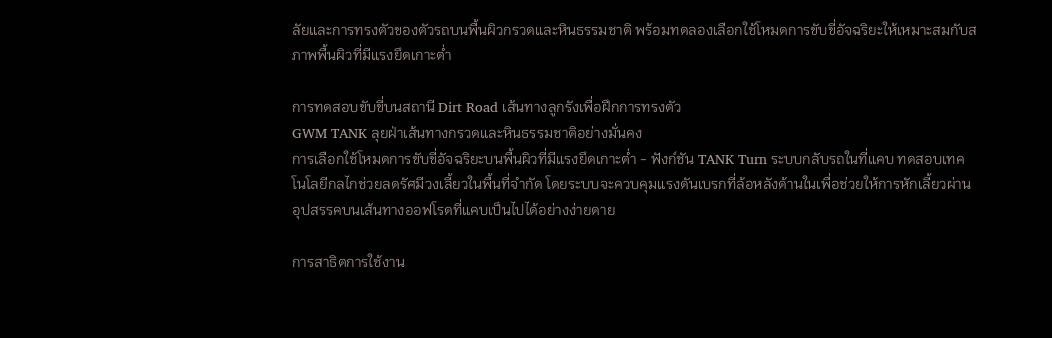ลัยและการทรงตัวของตัวรถบนพื้นผิวกรวดและหินธรรมชาติ พร้อมทดลองเลือกใช้โหมดการขับขี่อัจฉริยะให้เหมาะสมกับสภาพพื้นผิวที่มีแรงยึดเกาะต่ำ

การทดสอบขับขี่บนสถานี Dirt Road เส้นทางลูกรังเพื่อฝึกการทรงตัว
GWM TANK ลุยฝ่าเส้นทางกรวดและหินธรรมชาติอย่างมั่นคง
การเลือกใช้โหมดการขับขี่อัจฉริยะบนพื้นผิวที่มีแรงยึดเกาะต่ำ - ฟังก์ชัน TANK Turn ระบบกลับรถในที่แคบ ทดสอบเทคโนโลยีกลไกช่วยลดรัศมีวงเลี้ยวในพื้นที่จำกัด โดยระบบจะควบคุมแรงดันเบรกที่ล้อหลังด้านในเพื่อช่วยให้การหักเลี้ยวผ่านอุปสรรคบนเส้นทางออฟโรดที่แคบเป็นไปได้อย่างง่ายดาย

การสาธิตการใช้งาน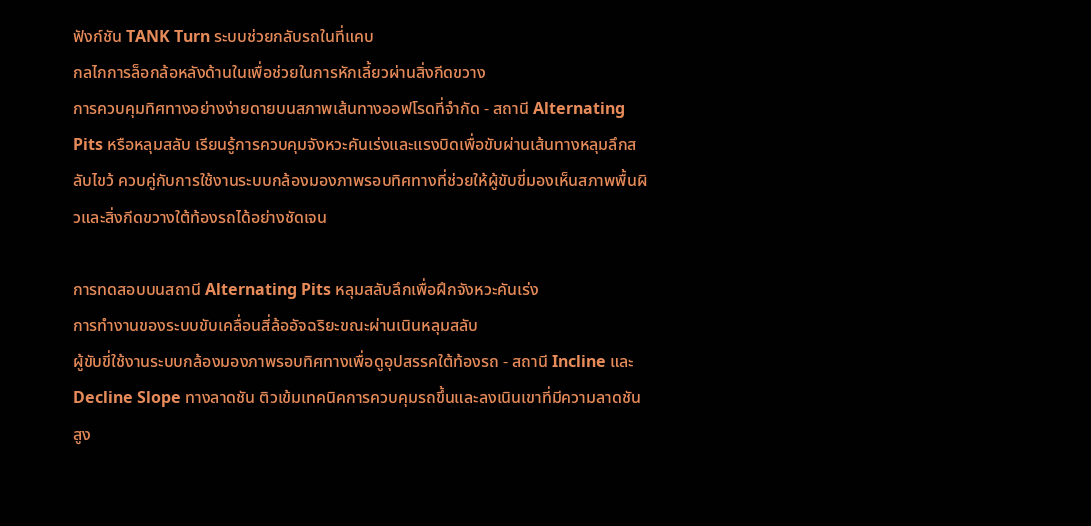ฟังก์ชัน TANK Turn ระบบช่วยกลับรถในที่แคบ
กลไกการล็อกล้อหลังด้านในเพื่อช่วยในการหักเลี้ยวผ่านสิ่งกีดขวาง
การควบคุมทิศทางอย่างง่ายดายบนสภาพเส้นทางออฟโรดที่จำกัด - สถานี Alternating Pits หรือหลุมสลับ เรียนรู้การควบคุมจังหวะคันเร่งและแรงบิดเพื่อขับผ่านเส้นทางหลุมลึกสลับไขว้ ควบคู่กับการใช้งานระบบกล้องมองภาพรอบทิศทางที่ช่วยให้ผู้ขับขี่มองเห็นสภาพพื้นผิวและสิ่งกีดขวางใต้ท้องรถได้อย่างชัดเจน

การทดสอบบนสถานี Alternating Pits หลุมสลับลึกเพื่อฝึกจังหวะคันเร่ง
การทำงานของระบบขับเคลื่อนสี่ล้ออัจฉริยะขณะผ่านเนินหลุมสลับ
ผู้ขับขี่ใช้งานระบบกล้องมองภาพรอบทิศทางเพื่อดูอุปสรรคใต้ท้องรถ - สถานี Incline และ Decline Slope ทางลาดชัน ติวเข้มเทคนิคการควบคุมรถขึ้นและลงเนินเขาที่มีความลาดชันสูง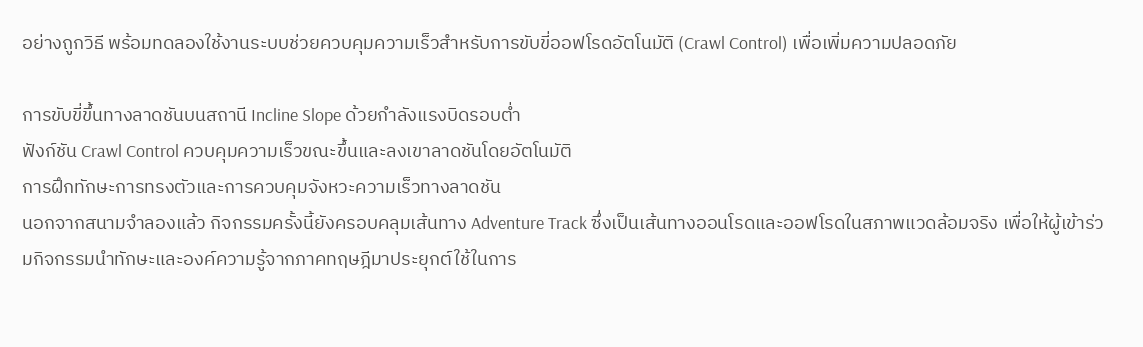อย่างถูกวิธี พร้อมทดลองใช้งานระบบช่วยควบคุมความเร็วสำหรับการขับขี่ออฟโรดอัตโนมัติ (Crawl Control) เพื่อเพิ่มความปลอดภัย

การขับขี่ขึ้นทางลาดชันบนสถานี Incline Slope ด้วยกำลังแรงบิดรอบต่ำ
ฟังก์ชัน Crawl Control ควบคุมความเร็วขณะขึ้นและลงเขาลาดชันโดยอัตโนมัติ
การฝึกทักษะการทรงตัวและการควบคุมจังหวะความเร็วทางลาดชัน
นอกจากสนามจำลองแล้ว กิจกรรมครั้งนี้ยังครอบคลุมเส้นทาง Adventure Track ซึ่งเป็นเส้นทางออนโรดและออฟโรดในสภาพแวดล้อมจริง เพื่อให้ผู้เข้าร่วมกิจกรรมนำทักษะและองค์ความรู้จากภาคทฤษฎีมาประยุกต์ใช้ในการ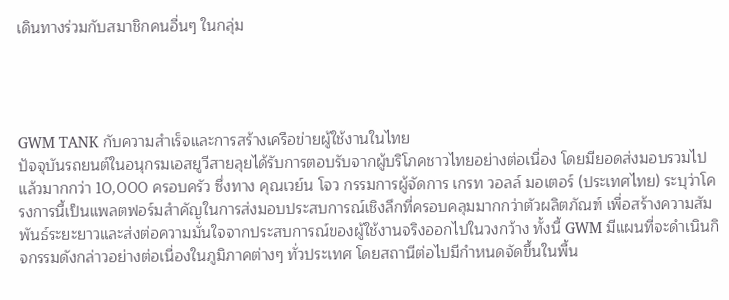เดินทางร่วมกับสมาชิกคนอื่นๆ ในกลุ่ม




GWM TANK กับความสำเร็จและการสร้างเครือข่ายผู้ใช้งานในไทย
ปัจจุบันรถยนต์ในอนุกรมเอสยูวีสายลุยได้รับการตอบรับจากผู้บริโภคชาวไทยอย่างต่อเนื่อง โดยมียอดส่งมอบรวมไปแล้วมากกว่า 10,000 ครอบครัว ซึ่งทาง คุณเวย์น โจว กรรมการผู้จัดการ เกรท วอลล์ มอเตอร์ (ประเทศไทย) ระบุว่าโครงการนี้เป็นแพลตฟอร์มสำคัญในการส่งมอบประสบการณ์เชิงลึกที่ครอบคลุมมากกว่าตัวผลิตภัณฑ์ เพื่อสร้างความสัมพันธ์ระยะยาวและส่งต่อความมั่นใจจากประสบการณ์ของผู้ใช้งานจริงออกไปในวงกว้าง ทั้งนี้ GWM มีแผนที่จะดำเนินกิจกรรมดังกล่าวอย่างต่อเนื่องในภูมิภาคต่างๆ ทั่วประเทศ โดยสถานีต่อไปมีกำหนดจัดขึ้นในพื้น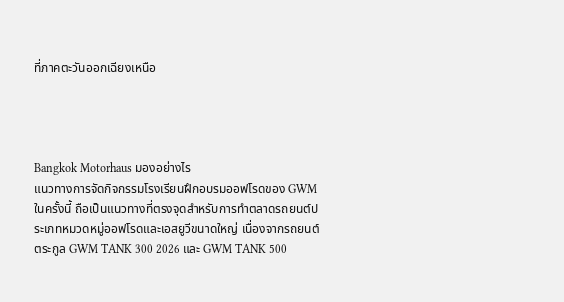ที่ภาคตะวันออกเฉียงเหนือ




Bangkok Motorhaus มองอย่างไร
แนวทางการจัดกิจกรรมโรงเรียนฝึกอบรมออฟโรดของ GWM ในครั้งนี้ ถือเป็นแนวทางที่ตรงจุดสำหรับการทำตลาดรถยนต์ประเภทหมวดหมู่ออฟโรดและเอสยูวีขนาดใหญ่ เนื่องจากรถยนต์ตระกูล GWM TANK 300 2026 และ GWM TANK 500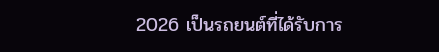2026 เป็นรถยนต์ที่ได้รับการ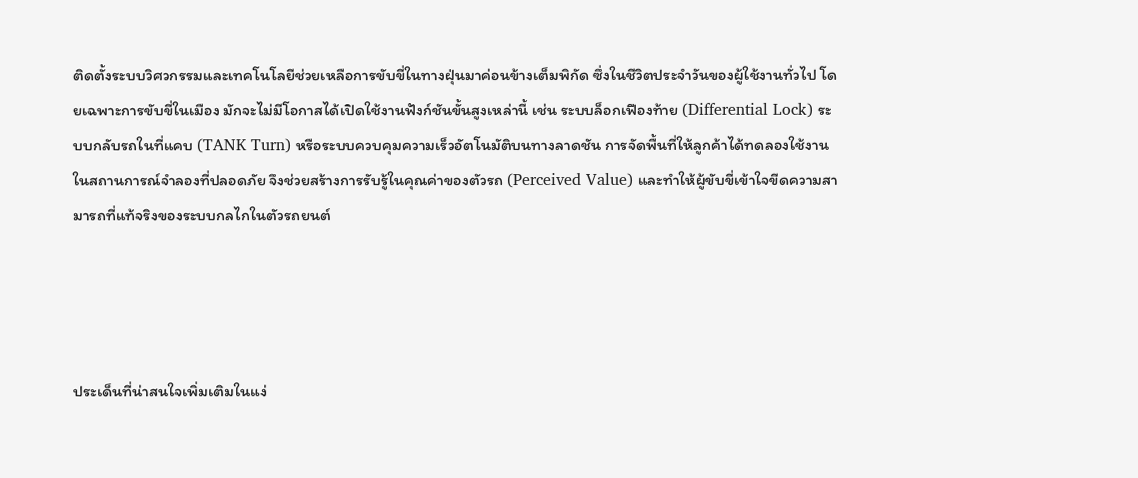ติดตั้งระบบวิศวกรรมและเทคโนโลยีช่วยเหลือการขับขี่ในทางฝุ่นมาค่อนข้างเต็มพิกัด ซึ่งในชีวิตประจำวันของผู้ใช้งานทั่วไป โดยเฉพาะการขับขี่ในเมือง มักจะไม่มีโอกาสได้เปิดใช้งานฟังก์ชันขั้นสูงเหล่านี้ เช่น ระบบล็อกเฟืองท้าย (Differential Lock) ระบบกลับรถในที่แคบ (TANK Turn) หรือระบบควบคุมความเร็วอัตโนมัติบนทางลาดชัน การจัดพื้นที่ให้ลูกค้าได้ทดลองใช้งานในสถานการณ์จำลองที่ปลอดภัย จึงช่วยสร้างการรับรู้ในคุณค่าของตัวรถ (Perceived Value) และทำให้ผู้ขับขี่เข้าใจขีดความสามารถที่แท้จริงของระบบกลไกในตัวรถยนต์




ประเด็นที่น่าสนใจเพิ่มเติมในแง่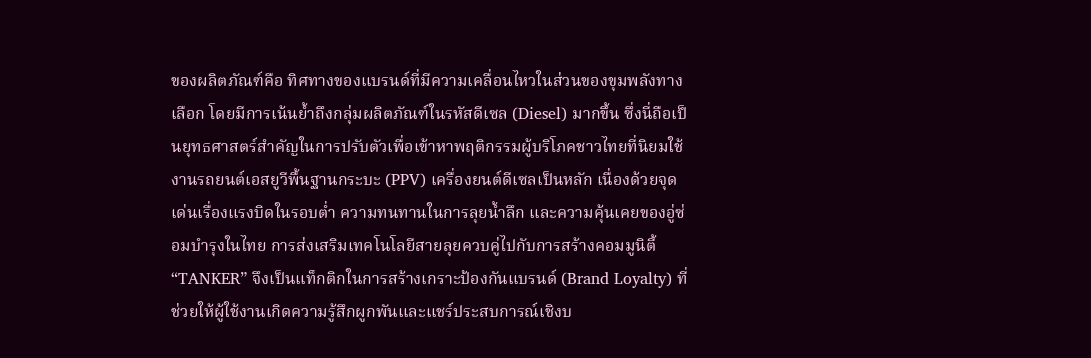ของผลิตภัณฑ์คือ ทิศทางของแบรนด์ที่มีความเคลื่อนไหวในส่วนของขุมพลังทางเลือก โดยมีการเน้นย้ำถึงกลุ่มผลิตภัณฑ์ในรหัสดีเซล (Diesel) มากขึ้น ซึ่งนี่ถือเป็นยุทธศาสตร์สำคัญในการปรับตัวเพื่อเข้าหาพฤติกรรมผู้บริโภคชาวไทยที่นิยมใช้งานรถยนต์เอสยูวีพื้นฐานกระบะ (PPV) เครื่องยนต์ดีเซลเป็นหลัก เนื่องด้วยจุดเด่นเรื่องแรงบิดในรอบต่ำ ความทนทานในการลุยน้ำลึก และความคุ้นเคยของอู่ซ่อมบำรุงในไทย การส่งเสริมเทคโนโลยีสายลุยควบคู่ไปกับการสร้างคอมมูนิตี้ “TANKER” จึงเป็นแท็กติกในการสร้างเกราะป้องกันแบรนด์ (Brand Loyalty) ที่ช่วยให้ผู้ใช้งานเกิดความรู้สึกผูกพันและแชร์ประสบการณ์เชิงบ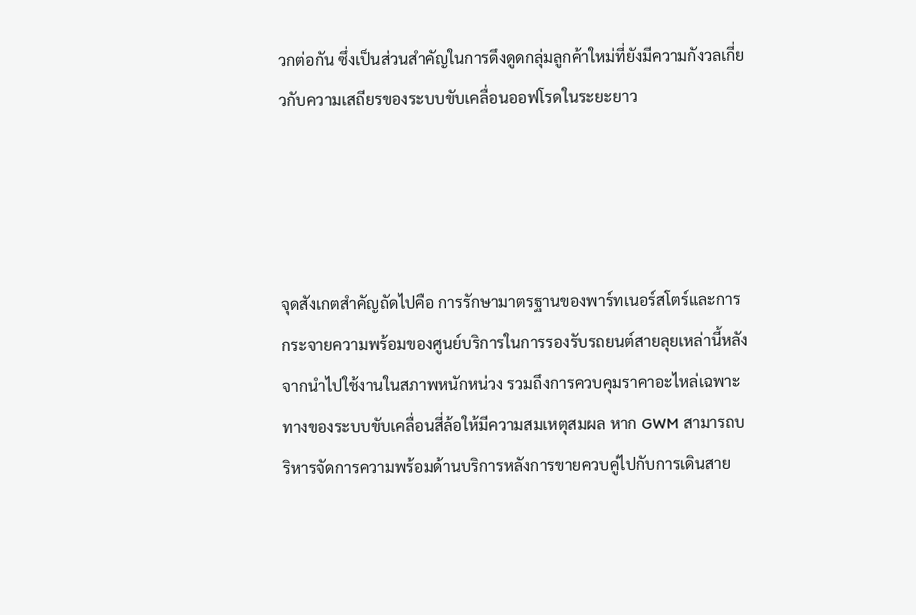วกต่อกัน ซึ่งเป็นส่วนสำคัญในการดึงดูดกลุ่มลูกค้าใหม่ที่ยังมีความกังวลเกี่ยวกับความเสถียรของระบบขับเคลื่อนออฟโรดในระยะยาว




จุดสังเกตสำคัญถัดไปคือ การรักษามาตรฐานของพาร์ทเนอร์สโตร์และการกระจายความพร้อมของศูนย์บริการในการรองรับรถยนต์สายลุยเหล่านี้หลังจากนำไปใช้งานในสภาพหนักหน่วง รวมถึงการควบคุมราคาอะไหล่เฉพาะทางของระบบขับเคลื่อนสี่ล้อให้มีความสมเหตุสมผล หาก GWM สามารถบริหารจัดการความพร้อมด้านบริการหลังการขายควบคู่ไปกับการเดินสาย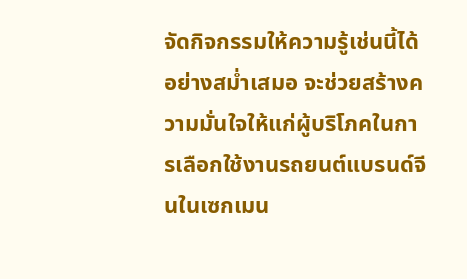จัดกิจกรรมให้ความรู้เช่นนี้ได้อย่างสม่ำเสมอ จะช่วยสร้างความมั่นใจให้แก่ผู้บริโภคในการเลือกใช้งานรถยนต์แบรนด์จีนในเซกเมน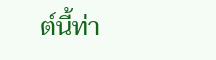ต์นี้ท่า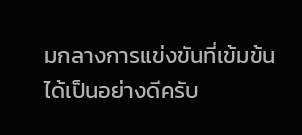มกลางการแข่งขันที่เข้มข้นได้เป็นอย่างดีครับ